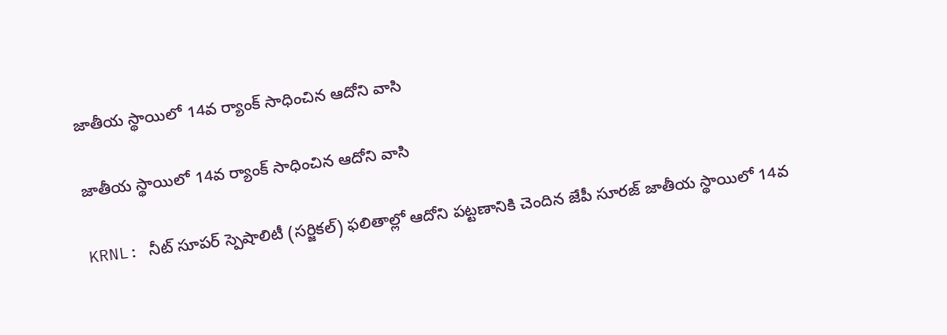జాతీయ స్థాయిలో 14వ ర్యాంక్ సాధించిన ఆదోని వాసి

జాతీయ స్థాయిలో 14వ ర్యాంక్ సాధించిన ఆదోని వాసి

KRNL: నీట్ సూపర్ స్పెషాలిటీ (సర్జికల్) ఫలితాల్లో ఆదోని పట్టణానికి చెందిన జేపీ సూరజ్ జాతీయ స్థాయిలో 14వ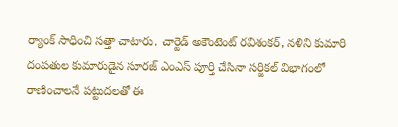ర్యాంక్ సాధించి సత్తా చాటారు. చార్టెడ్ అకౌంటెంట్ రవిశంకర్, నళిని కుమారి దంపతుల కుమారుడైన సూరజ్ ఎంఎస్ పూర్తి చేసినా సర్జికల్ విభాగంలో రాణించాలనే పట్టుదలతో ఈ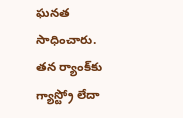ఘనత సాధించారు. తన ర్యాంక్‌కు గ్యాస్ట్రో లేదా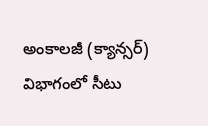అంకాలజీ (క్యాన్సర్) విభాగంలో సీటు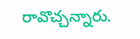రావొచ్చన్నారు.